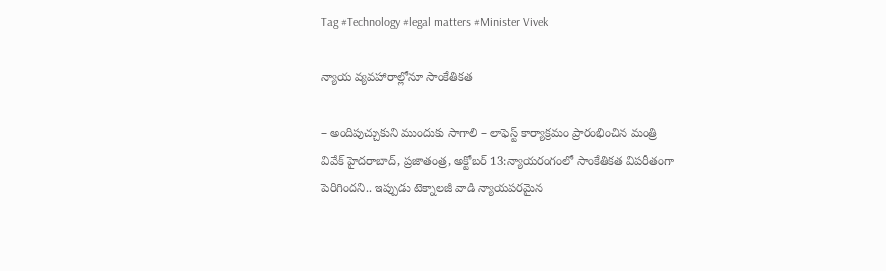Tag #Technology #legal matters #Minister Vivek

న్యాయ వ్యవహారాల్లోనూ సాంకేతికత

– అందిపుచ్చుకుని ముందుకు సాగాలి – లాఫెస్ట్ ‌కార్యాక్రమం ప్రారంభించిన మంత్రి వివేక్‌ ‌హైదరాబాద్‌, ప్రజాతంత్ర, అక్టోబర్‌ 13:న్యాయరంగంలో సాంకేతికత విపరీతంగా పెరిగిందని.. ఇప్పుడు టెక్నాలజీ వాడి న్యాయపరమైన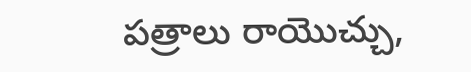పత్రాలు రాయొచ్చు,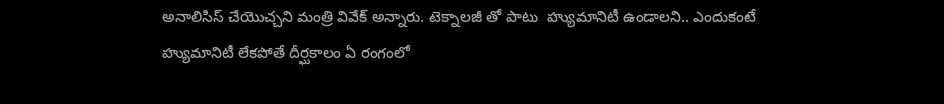అనాలిసిస్‌ ‌చేయొచ్చని మంత్రి వివేక్‌ అన్నారు. టెక్నాలజీ తో పాటు  హ్యుమానిటీ ఉండాలని.. ఎందుకంటే హ్యుమానిటీ లేకపోతే దీర్ఘకాలం ఏ రంగంలో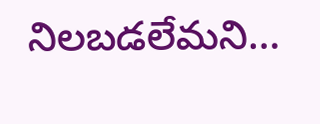నిలబడలేమని…